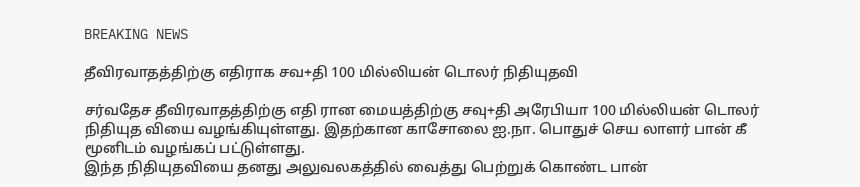BREAKING NEWS

தீவிரவாதத்திற்கு எதிராக சவ+தி 100 மில்லியன் டொலர் நிதியுதவி

சர்வதேச தீவிரவாதத்திற்கு எதி ரான மையத்திற்கு சவு+தி அரேபியா 100 மில்லியன் டொலர் நிதியுத வியை வழங்கியுள்ளது. இதற்கான காசோலை ஐ.நா. பொதுச் செய லாளர் பான் கீ மூனிடம் வழங்கப் பட்டுள்ளது.
இந்த நிதியுதவியை தனது அலுவலகத்தில் வைத்து பெற்றுக் கொண்ட பான்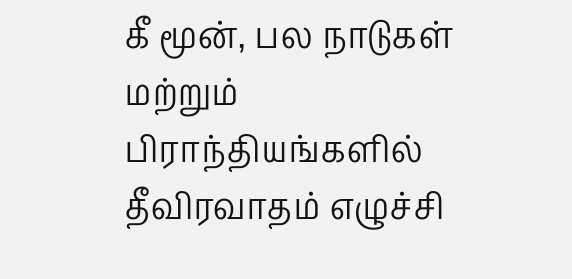கீ மூன், பல நாடுகள் மற்றும்
பிராந்தியங்களில் தீவிரவாதம் எழுச்சி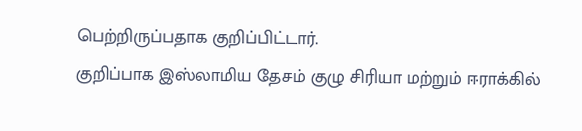பெற்றிருப்பதாக குறிப்பிட்டார்.
குறிப்பாக இஸ்லாமிய தேசம் குழு சிரியா மற்றும் ஈராக்கில்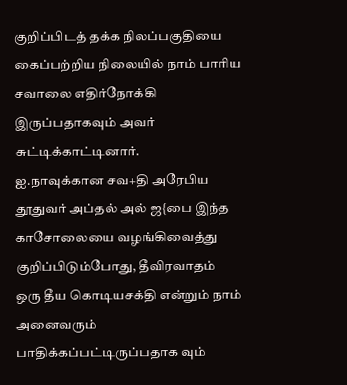குறிப்பிடத் தக்க நிலப்பகுதியை கைப்பற்றிய நிலையில் நாம் பாரிய சவாலை எதிர்நோக்கி இருப்பதாகவும் அவர் சுட்டிக்காட்டினார்.
ஐ.நாவுக்கான சவ+தி அரேபிய தூதுவர் அப்தல் அல் ஜ{பை இந்த காசோலையை வழங்கிவைத்து குறிப்பிடும்போது, தீவிரவாதம் ஒரு தீய கொடியசக்தி என்றும் நாம் அனைவரும் பாதிக்கப்பட்டிருப்பதாக வும்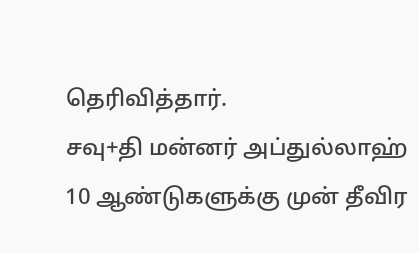தெரிவித்தார்.
சவு+தி மன்னர் அப்துல்லாஹ் 10 ஆண்டுகளுக்கு முன் தீவிர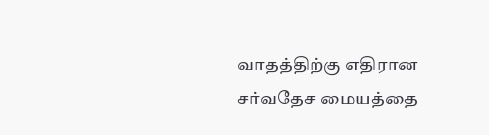வாதத்திற்கு எதிரான சர்வதேச மையத்தை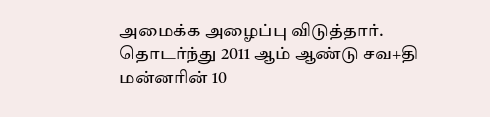அமைக்க அழைப்பு விடுத்தார்.
தொடர்ந்து 2011 ஆம் ஆண்டு சவ+தி மன்னரின் 10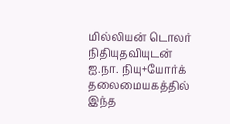மில்லியன் டொலர் நிதியுதவியுடன் ஐ.நா. நியு+யோர்க் தலைமையகத்தில் இந்த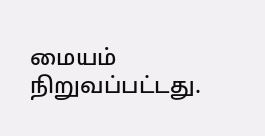மையம் நிறுவப்பட்டது.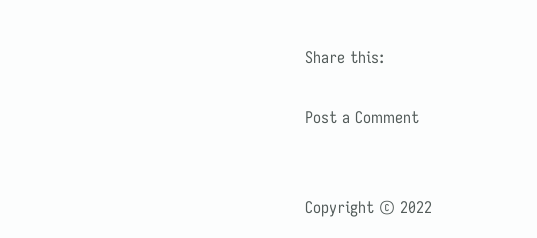Share this:

Post a Comment


Copyright © 2022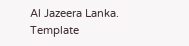Al Jazeera Lanka. Template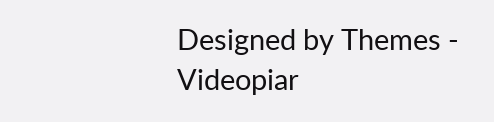Designed by Themes - Videopiar